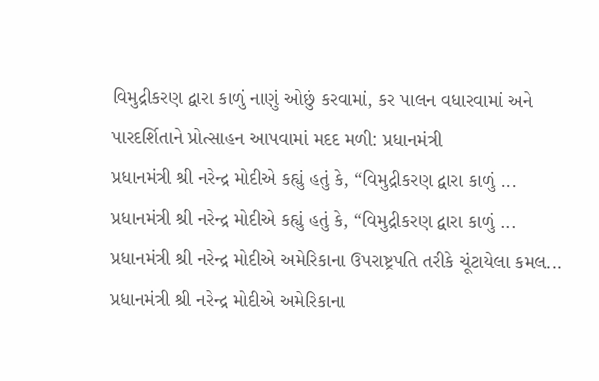વિમુદ્રીકરણ દ્વારા કાળું નાણું ઓછું કરવામાં, કર પાલન વધારવામાં અને પારદર્શિતાને પ્રોત્સાહન આપવામાં મદદ મળી: પ્રધાનમંત્રી
પ્રધાનમંત્રી શ્રી નરેન્દ્ર મોદીએ કહ્યું હતું કે, “વિમુદ્રીકરણ દ્વારા કાળું ...
પ્રધાનમંત્રી શ્રી નરેન્દ્ર મોદીએ કહ્યું હતું કે, “વિમુદ્રીકરણ દ્વારા કાળું ...
પ્રધાનમંત્રી શ્રી નરેન્દ્ર મોદીએ અમેરિકાના ઉપરાષ્ટ્રપતિ તરીકે ચૂંટાયેલા કમલ...
પ્રધાનમંત્રી શ્રી નરેન્દ્ર મોદીએ અમેરિકાના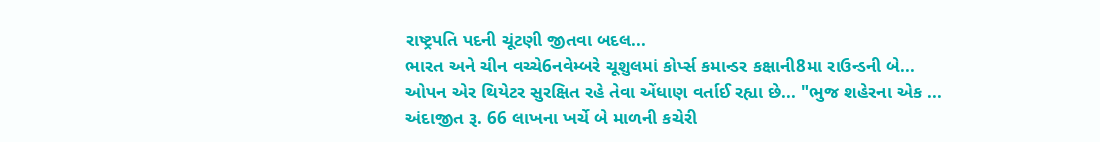રાષ્ટ્રપતિ પદની ચૂંટણી જીતવા બદલ...
ભારત અને ચીન વચ્ચે6નવેમ્બરે ચૂશુલમાં કોર્પ્સ કમાન્ડર કક્ષાની8મા રાઉન્ડની બે...
ઓપન એર થિયેટર સુરક્ષિત રહે તેવા એંધાણ વર્તાઈ રહ્યા છે... "ભુજ શહેરના એક ...
અંદાજીત રૂ. 66 લાખના ખર્ચે બે માળની કચેરી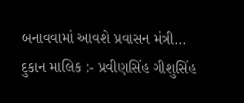બનાવવામાં આવશે પ્રવાસન મંત્રી...
દુકાન માલિક :- પ્રવીણસિંહ ગીશુસિંહ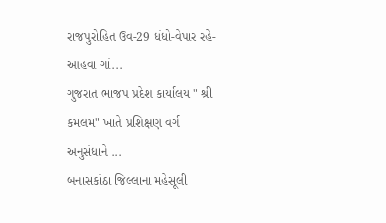રાજપુરોહિત ઉવ-29 ધંધો-વેપાર રહે-આહવા ગાં...
ગુજરાત ભાજપ પ્રદેશ કાર્યાલય " શ્રી કમલમ" ખાતે પ્રશિક્ષણ વર્ગ અનુસંધાને ...
બનાસકાંઠા જિલ્લાના મહેસૂલી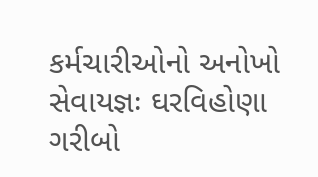કર્મચારીઓનો અનોખો સેવાયજ્ઞઃ ઘરવિહોણા ગરીબો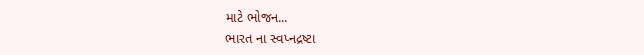માટે ભોજન...
ભારત ના સ્વપ્નદ્રષ્ટા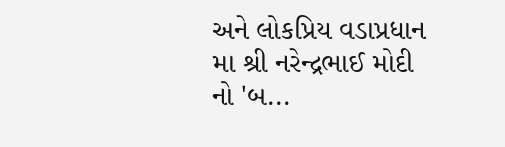અને લોકપ્રિય વડાપ્રધાન મા શ્રી નરેન્દ્રભાઈ મોદી નો 'બ...